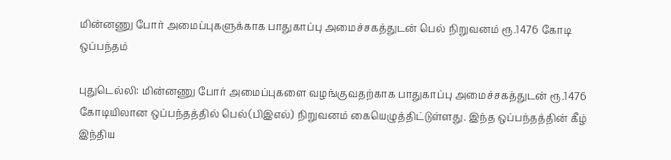மின்னணு போர் அமைப்புகளுக்காக பாதுகாப்பு அமைச்சகத்துடன் பெல் நிறுவனம் ரூ.1476 கோடி ஒப்பந்தம்

புதுடெல்லி: மின்னணு போர் அமைப்புகளை வழங்குவதற்காக பாதுகாப்பு அமைச்சகத்துடன் ரூ.1476 கோடியிலான ஒப்பந்தத்தில் பெல்(பிஇஎல்) நிறுவனம் கையெழுத்திட்டுள்ளது. இந்த ஒப்பந்தத்தின் கீழ் இந்திய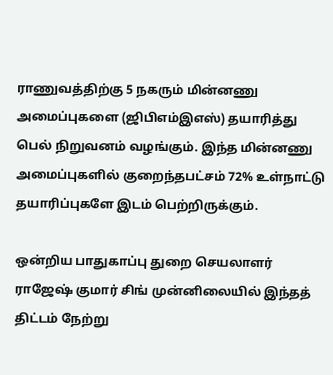ராணுவத்திற்கு 5 நகரும் மின்னணு அமைப்புகளை (ஜிபிஎம்இஎஸ்) தயாரித்து பெல் நிறுவனம் வழங்கும். இந்த மின்னணு அமைப்புகளில் குறைந்தபட்சம் 72% உள்நாட்டு தயாரிப்புகளே இடம் பெற்றிருக்கும்.

ஒன்றிய பாதுகாப்பு துறை செயலாளர் ராஜேஷ் குமார் சிங் முன்னிலையில் இந்தத் திட்டம் நேற்று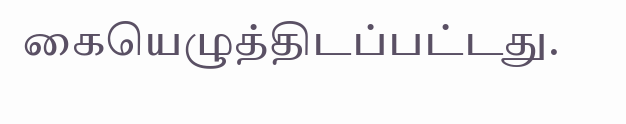கையெழுத்திடப்பட்டது.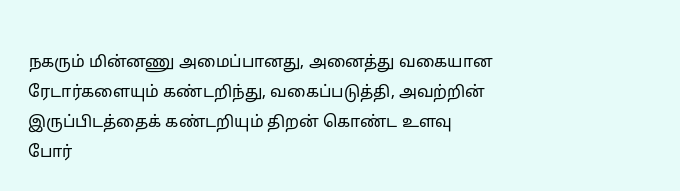நகரும் மின்னணு அமைப்பானது, அனைத்து வகையான ரேடார்களையும் கண்டறிந்து, வகைப்படுத்தி, அவற்றின் இருப்பிடத்தைக் கண்டறியும் திறன் கொண்ட உளவு போர்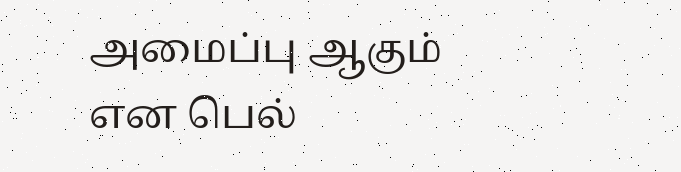அமைப்பு ஆகும் என பெல்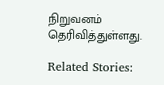நிறுவனம் தெரிவித்துள்ளது.

Related Stories: